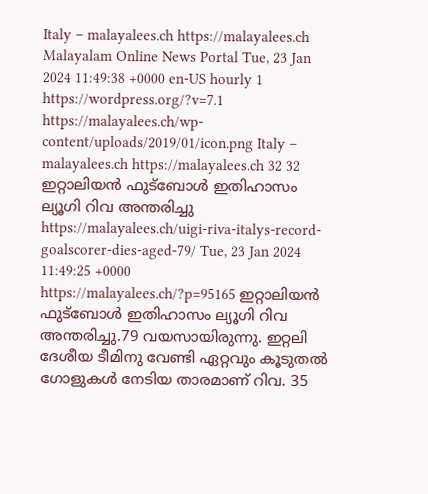Italy – malayalees.ch https://malayalees.ch Malayalam Online News Portal Tue, 23 Jan 2024 11:49:38 +0000 en-US hourly 1 https://wordpress.org/?v=7.1 https://malayalees.ch/wp-content/uploads/2019/01/icon.png Italy – malayalees.ch https://malayalees.ch 32 32 ഇറ്റാലിയന്‍ ഫുട്ബോള്‍ ഇതിഹാസം ല്യൂഗി റിവ അന്തരിച്ചു https://malayalees.ch/uigi-riva-italys-record-goalscorer-dies-aged-79/ Tue, 23 Jan 2024 11:49:25 +0000 https://malayalees.ch/?p=95165 ഇറ്റാലിയൻ ഫുട്ബോൾ ഇതിഹാസം ല്യൂഗി റിവ അന്തരിച്ചു.79 വയസായിരുന്നു. ഇറ്റലി ദേശീയ ടീമിനു വേണ്ടി ഏറ്റവും കൂടുതൽ ഗോളുകൾ നേടിയ താരമാണ് റിവ. 35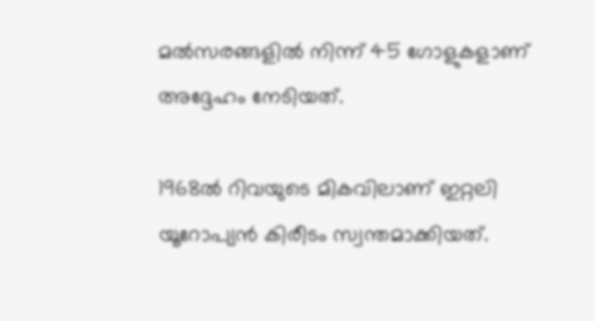മല്‍സരങ്ങളില്‍ നിന്ന് 45 ഗോളുകളാണ് അദ്ദേഹം നേടിയത്.

1968ല്‍ റിവയുടെ മികവിലാണ് ഇറ്റലി യൂറോപ്യന്‍ കിരീടം സ്വന്തമാക്കിയത്.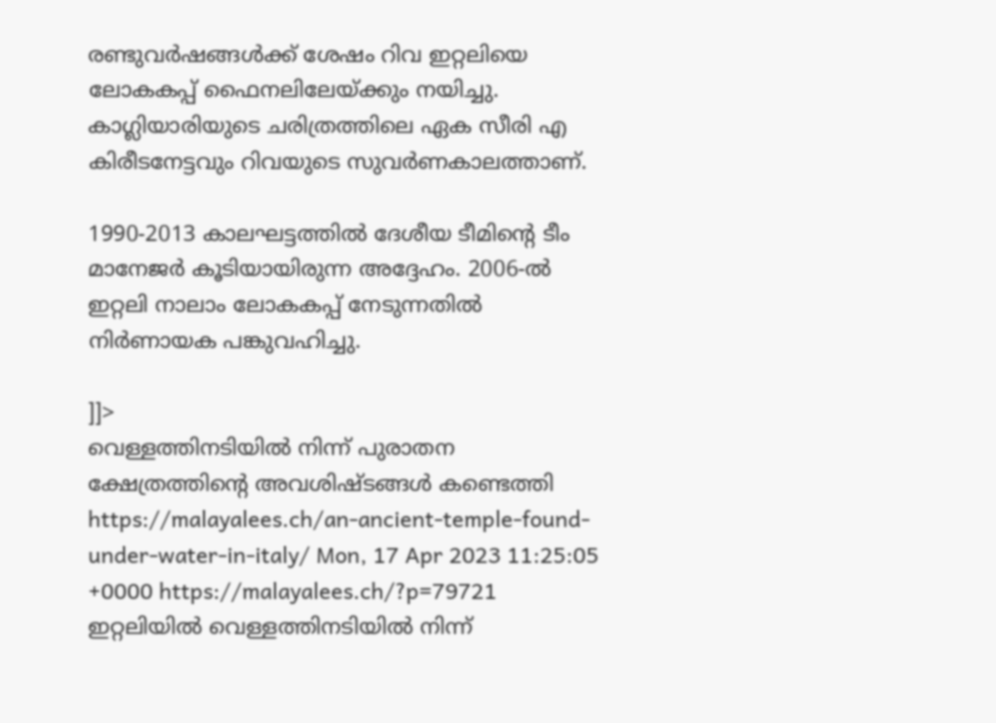രണ്ടുവര്‍ഷങ്ങള്‍ക്ക് ശേഷം റിവ ഇറ്റലിയെ ലോകകപ്പ് ഫൈനലിലേയ്ക്കും നയിച്ചു. കാഗ്ലിയാരിയുടെ ചരിത്രത്തിലെ ഏക സീരി എ കിരീടനേട്ടവും റിവയുടെ സുവര്‍ണകാലത്താണ്.

1990-2013 കാലഘട്ടത്തിൽ ദേശീയ ടീമിന്റെ ടീം മാനേജർ കൂടിയായിരുന്ന അദ്ദേഹം. 2006-ൽ ഇറ്റലി നാലാം ലോകകപ്പ് നേടുന്നതിൽ നിർണായക പങ്കുവഹിച്ചു.

]]>
വെള്ളത്തിനടിയിൽ നിന്ന് പുരാതന ക്ഷേത്രത്തിന്റെ അവശിഷ്ടങ്ങൾ കണ്ടെത്തി https://malayalees.ch/an-ancient-temple-found-under-water-in-italy/ Mon, 17 Apr 2023 11:25:05 +0000 https://malayalees.ch/?p=79721 ഇറ്റലിയിൽ വെള്ളത്തിനടിയിൽ നിന്ന്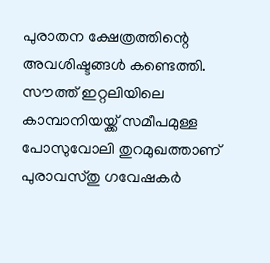പുരാതന ക്ഷേത്രത്തിന്റെ അവശിഷ്ടങ്ങൾ കണ്ടെത്തി. സൗത്ത് ഇറ്റലിയിലെ കാമ്പാനിയയ്ക്ക് സമീപമുള്ള പോസുവോലി തുറമുഖത്താണ് പുരാവസ്തു ഗവേഷകർ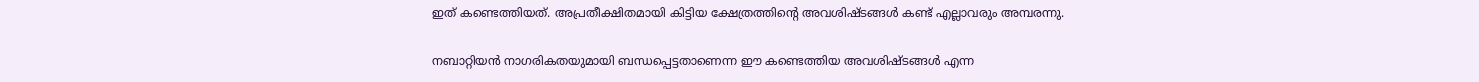ഇത് കണ്ടെത്തിയത്. അപ്രതീക്ഷിതമായി കിട്ടിയ ക്ഷേത്രത്തിന്റെ അവശിഷ്ടങ്ങൾ കണ്ട് എല്ലാവരും അമ്പരന്നു.

നബാറ്റിയൻ നാഗരികതയുമായി ബന്ധപ്പെട്ടതാണെന്ന ഈ കണ്ടെത്തിയ അവശിഷ്ടങ്ങൾ എന്ന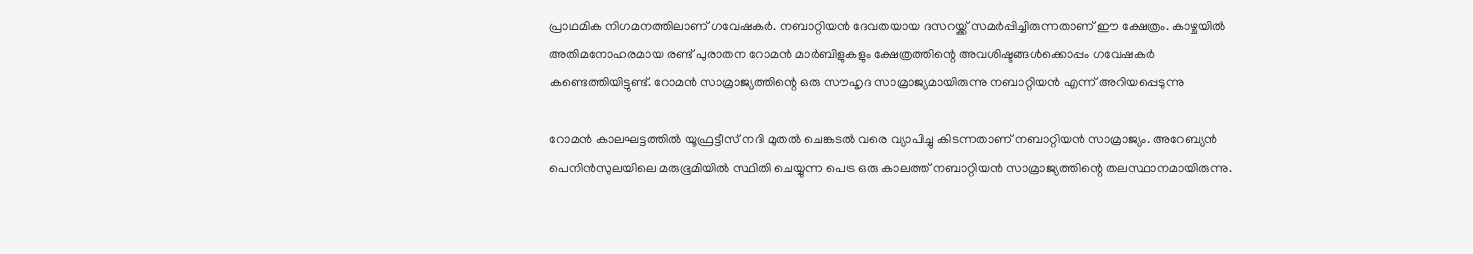പ്രാഥമിക നിഗമനത്തിലാണ് ഗവേഷകർ. നബാറ്റിയൻ ദേവതയായ ദസറയ്ക്ക് സമർപ്പിച്ചിരുന്നതാണ് ഈ ക്ഷേത്രം. കാഴ്ചയിൽ അതിമനോഹരമായ രണ്ട് പുരാതന റോമൻ മാർബിളുകളും ക്ഷേത്രത്തിന്റെ അവശിഷ്ടങ്ങൾക്കൊപ്പം ഗവേഷകർ കണ്ടെത്തിയിട്ടുണ്ട്. റോമൻ സാമ്രാജ്യത്തിന്റെ ഒരു സൗഹൃദ സാമ്രാജ്യമായിരുന്നു നബാറ്റിയൻ എന്ന് അറിയപ്പെടുന്നു

റോമൻ കാലഘട്ടത്തിൽ യൂഫ്രട്ടീസ് നദി മുതൽ ചെങ്കടൽ വരെ വ്യാപിച്ചു കിടന്നതാണ് നബാറ്റിയൻ സാമ്രാജ്യം. അറേബ്യൻ പെനിൻസുലയിലെ മരുഭൂമിയിൽ സ്ഥിതി ചെയ്യുന്ന പെട്ര ഒരു കാലത്ത് നബാറ്റിയൻ സാമ്രാജ്യത്തിന്റെ തലസ്ഥാനമായിരുന്നു.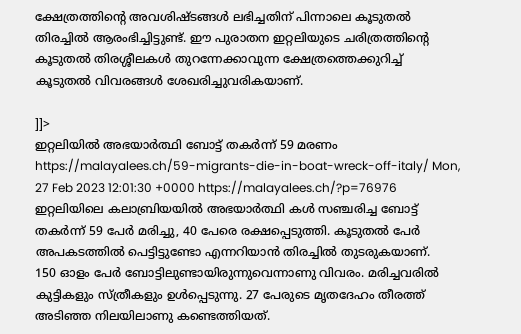ക്ഷേത്രത്തിന്റെ അവശിഷ്ടങ്ങൾ ലഭിച്ചതിന് പിന്നാലെ കൂടുതൽ തിരച്ചിൽ ആരംഭിച്ചിട്ടുണ്ട്. ഈ പുരാതന ഇറ്റലിയുടെ ചരിത്രത്തിന്റെ കൂടുതൽ തിരശ്ശീലകൾ തുറന്നേക്കാവുന്ന ക്ഷേത്രത്തെക്കുറിച്ച് കൂടുതൽ വിവരങ്ങൾ ശേഖരിച്ചുവരികയാണ്.

]]>
ഇറ്റലിയിൽ അഭയാർത്ഥി ബോട്ട് തകർന്ന് 59 മരണം https://malayalees.ch/59-migrants-die-in-boat-wreck-off-italy/ Mon, 27 Feb 2023 12:01:30 +0000 https://malayalees.ch/?p=76976 ഇറ്റലിയിലെ കലാബ്രിയയിൽ അഭയാർത്ഥി കൾ സഞ്ചരിച്ച ബോട്ട് തകർന്ന് 59 പേർ മരിച്ചു, 40 പേരെ രക്ഷപ്പെടുത്തി. കൂടുതൽ പേർ അപകടത്തിൽ പെട്ടിട്ടുണ്ടോ എന്നറിയാൻ തിരച്ചിൽ തുടരുകയാണ്.
150 ഓളം പേർ ബോട്ടിലുണ്ടായിരുന്നുവെന്നാണു വിവരം. മരിച്ചവരിൽ കുട്ടികളും സ്ത്രീകളും ഉൾപ്പെടുന്നു. 27 പേരുടെ മൃതദേഹം തീരത്ത് അടിഞ്ഞ നിലയിലാണു കണ്ടെത്തിയത്.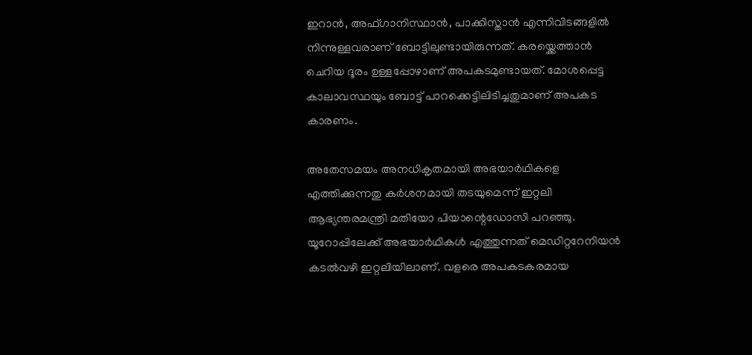ഇറാൻ, അഫ്ഗാനിസ്ഥാൻ, പാക്കിസ്താൻ എന്നിവിടങ്ങളിൽ നിന്നുള്ളവരാണ് ബോട്ടിലുണ്ടായിരുന്നത്. കരയ്ക്കെത്താൻ ചെറിയ ദൂരം ഉള്ളപ്പോഴാണ് അപകടമുണ്ടായത്. മോശപ്പെട്ട കാലാവസ്ഥയും ബോട്ട് പാറക്കെട്ടിലിടിച്ചതുമാണ് അപകട കാരണം.

അതേസമയം അനധികൃതമായി അഭയാർഥികളെ എത്തിക്കുന്നതു കർശനമായി തടയുമെന്ന് ഇറ്റലി ആഭ്യന്തരമന്ത്രി മതിയോ പിയാന്റെഡോസി പറഞ്ഞു. യൂറോപ്പിലേക്ക് അഭയാർഥികൾ എത്തുന്നത് മെഡിറ്ററേനിയൻ കടൽവഴി ഇറ്റലിയിലാണ്. വളരെ അപകടകരമായ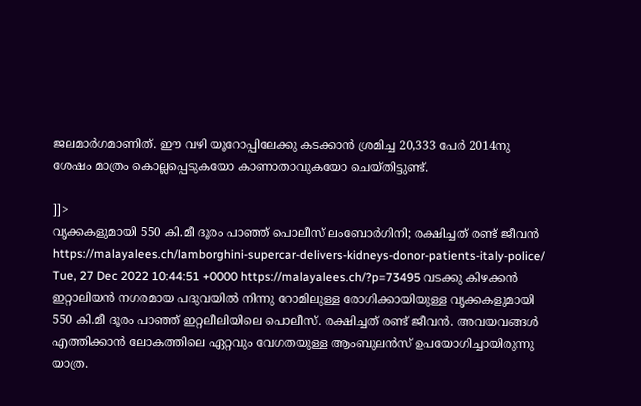ജലമാർഗമാണിത്. ഈ വഴി യൂറോപ്പിലേക്കു കടക്കാൻ ശ്രമിച്ച 20,333 പേർ 2014നു ശേഷം മാത്രം കൊല്ലപ്പെടുകയോ കാണാതാവുകയോ ചെയ്തിട്ടുണ്ട്.

]]>
വൃക്കകളുമായി 550 കി.മീ ദൂരം പാഞ്ഞ് പൊലീസ് ലംബോർഗിനി; രക്ഷിച്ചത് രണ്ട് ജീവൻ https://malayalees.ch/lamborghini-supercar-delivers-kidneys-donor-patients-italy-police/ Tue, 27 Dec 2022 10:44:51 +0000 https://malayalees.ch/?p=73495 വടക്കു കിഴക്കന്‍ ഇറ്റാലിയന്‍ നഗരമായ പദുവയില്‍ നിന്നു റോമിലുള്ള രോഗിക്കായിയുള്ള വൃക്കകളുമായി 550 കി.മീ ദൂരം പാഞ്ഞ് ഇറ്റലീലിയിലെ പൊലീസ്. രക്ഷിച്ചത് രണ്ട് ജീവൻ. അവയവങ്ങൾ എത്തിക്കാൻ ലോകത്തിലെ ഏറ്റവും വേഗതയുള്ള ആംബുലൻസ് ഉപയോഗിച്ചായിരുന്നു യാത്ര.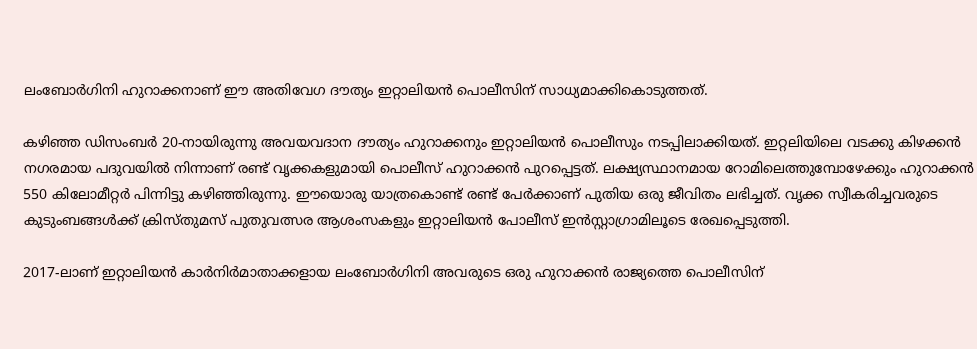ലംബോര്‍ഗിനി ഹുറാക്കനാണ് ഈ അതിവേഗ ദൗത്യം ഇറ്റാലിയന്‍ പൊലീസിന് സാധ്യമാക്കികൊടുത്തത്.

കഴിഞ്ഞ ഡിസംബര്‍ 20-നായിരുന്നു അവയവദാന ദൗത്യം ഹുറാക്കനും ഇറ്റാലിയന്‍ പൊലീസും നടപ്പിലാക്കിയത്. ഇറ്റലിയിലെ വടക്കു കിഴക്കന്‍ നഗരമായ പദുവയില്‍ നിന്നാണ് രണ്ട് വൃക്കകളുമായി പൊലീസ് ഹുറാക്കന്‍ പുറപ്പെട്ടത്. ലക്ഷ്യസ്ഥാനമായ റോമിലെത്തുമ്പോഴേക്കും ഹുറാക്കന്‍ 550 കിലോമീറ്റര്‍ പിന്നിട്ടു കഴിഞ്ഞിരുന്നു. ഈയൊരു യാത്രകൊണ്ട് രണ്ട് പേര്‍ക്കാണ് പുതിയ ഒരു ജീവിതം ലഭിച്ചത്. വൃക്ക സ്വീകരിച്ചവരുടെ കുടുംബങ്ങള്‍ക്ക് ക്രിസ്തുമസ് പുതുവത്സര ആശംസകളും ഇറ്റാലിയന്‍ പോലീസ് ഇന്‍സ്റ്റാഗ്രാമിലൂടെ രേഖപ്പെടുത്തി.

2017-ലാണ് ഇറ്റാലിയന്‍ കാര്‍നിര്‍മാതാക്കളായ ലംബോര്‍ഗിനി അവരുടെ ഒരു ഹുറാക്കന്‍ രാജ്യത്തെ പൊലീസിന്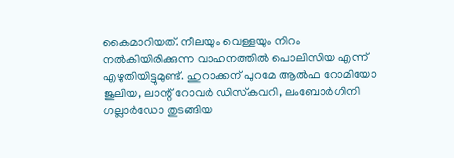കൈമാറിയത്. നീലയും വെള്ളയും നിറം നൽകിയിരിക്കുന്ന വാഹനത്തിൽ പൊലിസിയ എന്ന് എഴുതിയിട്ടുമുണ്ട്. ഹുറാക്കന് പുറമേ ആല്‍ഫ റോമിയോ ജുലിയ, ലാന്റ് റോവര്‍ ഡിസ്‌കവറി, ലംബോര്‍ഗിനി ഗല്ലാര്‍ഡോ തുടങ്ങിയ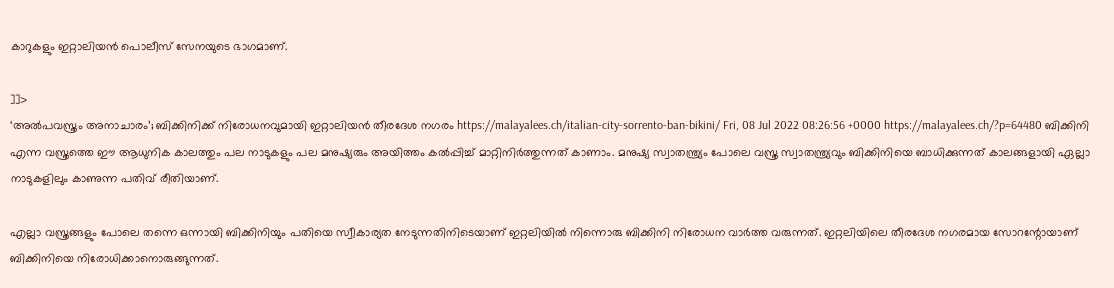കാറുകളും ഇറ്റാലിയന്‍ പൊലീസ് സേനയുടെ ഭാഗമാണ്.

]]>
‘അല്‍പവസ്ത്രം അനാചാരം’; ബിക്കിനിക്ക് നിരോധനവുമായി ഇറ്റാലിയന്‍ തീരദേശ നഗരം https://malayalees.ch/italian-city-sorrento-ban-bikini/ Fri, 08 Jul 2022 08:26:56 +0000 https://malayalees.ch/?p=64480 ബിക്കിനി എന്ന വസ്ത്രത്തെ ഈ ആധുനിക കാലത്തും പല നാടുകളും പല മനുഷ്യരും അയിത്തം കല്‍പ്പിച്ച് മാറ്റിനിര്‍ത്തുന്നത് കാണാം. മനുഷ്യ സ്വാതന്ത്ര്യം പോലെ വസ്ത്ര സ്വാതന്ത്ര്യവും ബിക്കിനിയെ ബാധിക്കുന്നത് കാലങ്ങളായി ഏല്ലാ നാടുകളിലും കാണുന്ന പതിവ് രീതിയാണ്.

എല്ലാ വസ്ത്രങ്ങളും പോലെ തന്നെ ഒന്നായി ബിക്കിനിയും പതിയെ സ്വീകാര്യത നേടുന്നതിനിടെയാണ് ഇറ്റലിയില്‍ നിന്നൊരു ബിക്കിനി നിരോധന വാര്‍ത്ത വരുന്നത്. ഇറ്റലിയിലെ തീരദേശ നഗരമായ സോറന്റോയാണ് ബിക്കിനിയെ നിരോധിക്കാനൊരുങ്ങുന്നത്.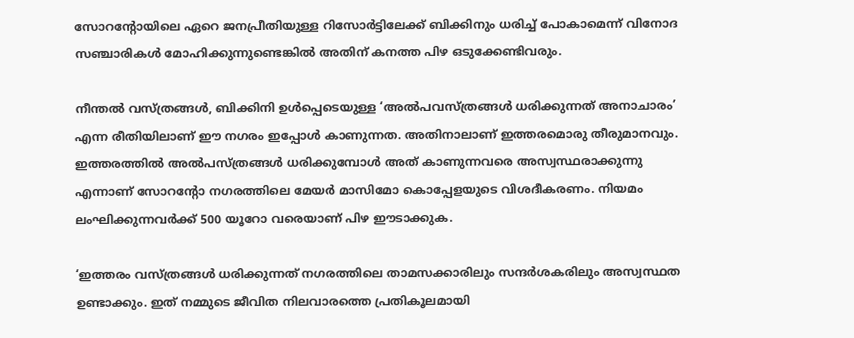സോറന്റോയിലെ ഏറെ ജനപ്രീതിയുള്ള റിസോര്‍ട്ടിലേക്ക് ബിക്കിനും ധരിച്ച് പോകാമെന്ന് വിനോദ സഞ്ചാരികള്‍ മോഹിക്കുന്നുണ്ടെങ്കില്‍ അതിന് കനത്ത പിഴ ഒടുക്കേണ്ടിവരും.

നീന്തല്‍ വസ്ത്രങ്ങള്‍, ബിക്കിനി ഉള്‍പ്പെടെയുള്ള ‘അല്‍പവസ്ത്രങ്ങള്‍ ധരിക്കുന്നത് അനാചാരം’ എന്ന രീതിയിലാണ് ഈ നഗരം ഇപ്പോള്‍ കാണുന്നത. അതിനാലാണ് ഇത്തരമൊരു തീരുമാനവും. ഇത്തരത്തില്‍ അല്‍പസ്ത്രങ്ങള്‍ ധരിക്കുമ്പോള്‍ അത് കാണുന്നവരെ അസ്വസ്ഥരാക്കുന്നു എന്നാണ് സോറന്റോ നഗരത്തിലെ മേയര്‍ മാസിമോ കൊപ്പേളയുടെ വിശദീകരണം. നിയമം ലംഘിക്കുന്നവര്‍ക്ക് 500 യൂറോ വരെയാണ് പിഴ ഈടാക്കുക.

‘ഇത്തരം വസ്ത്രങ്ങള്‍ ധരിക്കുന്നത് നഗരത്തിലെ താമസക്കാരിലും സന്ദര്‍ശകരിലും അസ്വസ്ഥത ഉണ്ടാക്കും. ഇത് നമ്മുടെ ജീവിത നിലവാരത്തെ പ്രതികൂലമായി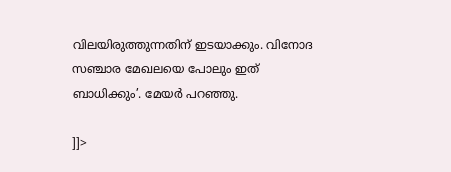വിലയിരുത്തുന്നതിന് ഇടയാക്കും. വിനോദ സഞ്ചാര മേഖലയെ പോലും ഇത് ബാധിക്കും’. മേയര്‍ പറഞ്ഞു.

]]>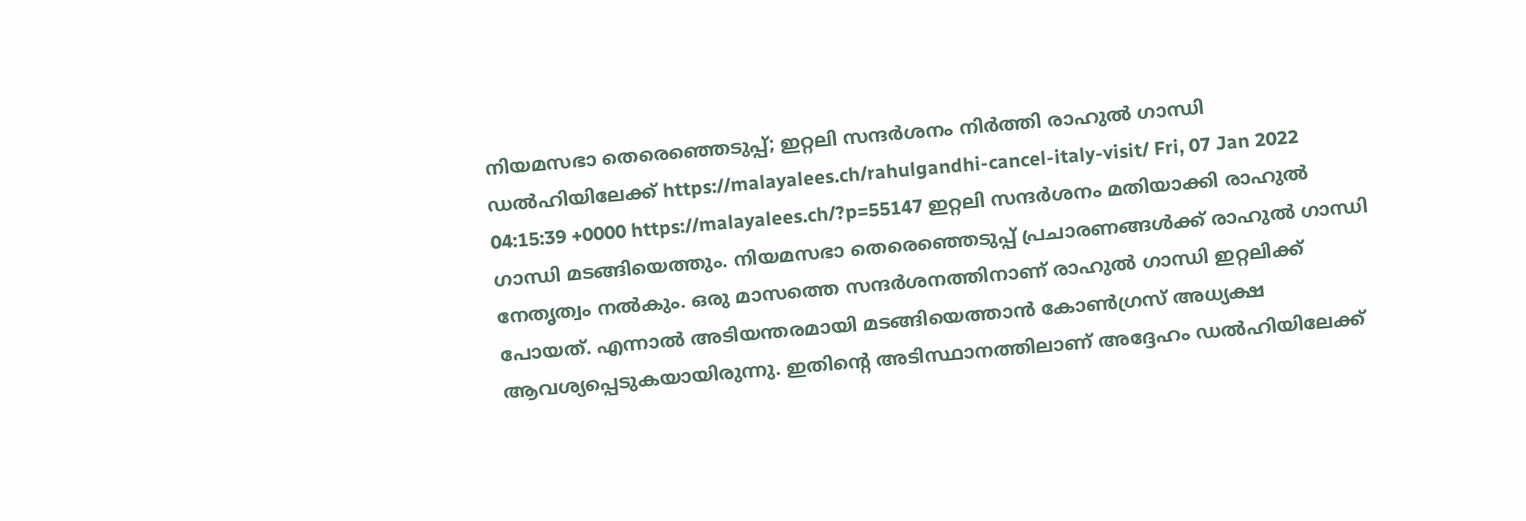നിയമസഭാ തെരെഞ്ഞെടുപ്പ്; ഇറ്റലി സന്ദർശനം നിർത്തി രാഹുൽ ഗാന്ധി ഡൽഹിയിലേക്ക് https://malayalees.ch/rahulgandhi-cancel-italy-visit/ Fri, 07 Jan 2022 04:15:39 +0000 https://malayalees.ch/?p=55147 ഇറ്റലി സന്ദർശനം മതിയാക്കി രാഹുൽ ഗാന്ധി മടങ്ങിയെത്തും. നിയമസഭാ തെരെഞ്ഞെടുപ്പ് പ്രചാരണങ്ങൾക്ക് രാഹുൽ ഗാന്ധി നേതൃത്വം നൽകും. ഒരു മാസത്തെ സന്ദർശനത്തിനാണ് രാഹുൽ ഗാന്ധി ഇറ്റലിക്ക് പോയത്. എന്നാൽ അടിയന്തരമായി മടങ്ങിയെത്താൻ കോൺഗ്രസ് അധ്യക്ഷ ആവശ്യപ്പെടുകയായിരുന്നു. ഇതിന്റെ അടിസ്ഥാനത്തിലാണ് അദ്ദേഹം ഡൽഹിയിലേക്ക്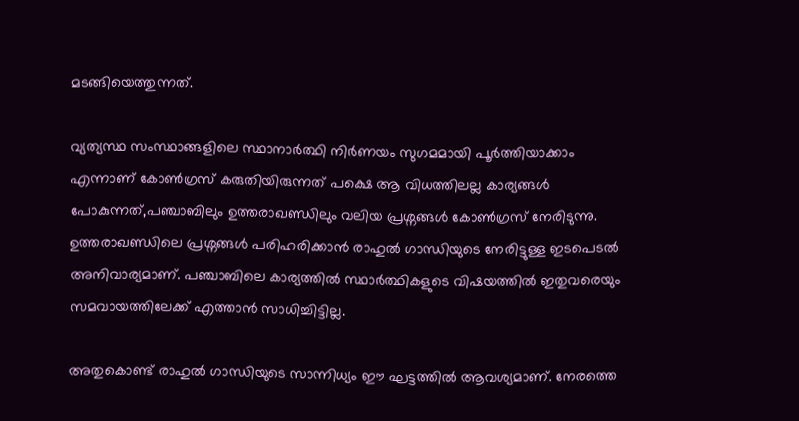മടങ്ങിയെത്തുന്നത്.

വ്യത്യസ്ഥ സംസ്ഥാങ്ങളിലെ സ്ഥാനാർത്ഥി നിർണയം സുഗമമായി പൂർത്തിയാക്കാം എന്നാണ് കോൺഗ്രസ് കരുതിയിരുന്നത് പക്ഷെ ആ വിധത്തിലല്ല കാര്യങ്ങൾ പോകുന്നത്,പഞ്ചാബിലും ഉത്തരാഖണ്ഡിലും വലിയ പ്രശ്നങ്ങൾ കോൺഗ്രസ് നേരിടുന്നു. ഉത്തരാഖണ്ഡിലെ പ്രശ്നങ്ങൾ പരിഹരിക്കാൻ രാഹുൽ ഗാന്ധിയുടെ നേരിട്ടുള്ള ഇടപെടൽ അനിവാര്യമാണ്. പഞ്ചാബിലെ കാര്യത്തിൽ സ്ഥാർത്ഥികളുടെ വിഷയത്തിൽ ഇതുവരെയും സമവായത്തിലേക്ക് എത്താൻ സാധിച്ചിട്ടില്ല.

അതുകൊണ്ട് രാഹുൽ ഗാന്ധിയുടെ സാന്നിധ്യം ഈ ഘട്ടത്തിൽ ആവശ്യമാണ്. നേരത്തെ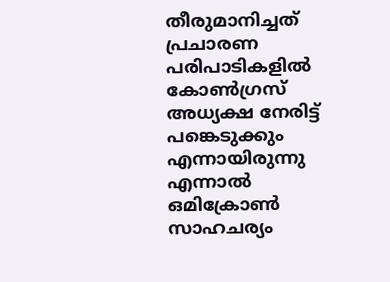തീരുമാനിച്ചത് പ്രചാരണ പരിപാടികളിൽ കോൺഗ്രസ് അധ്യക്ഷ നേരിട്ട് പങ്കെടുക്കും എന്നായിരുന്നു എന്നാൽ ഒമിക്രോൺ സാഹചര്യം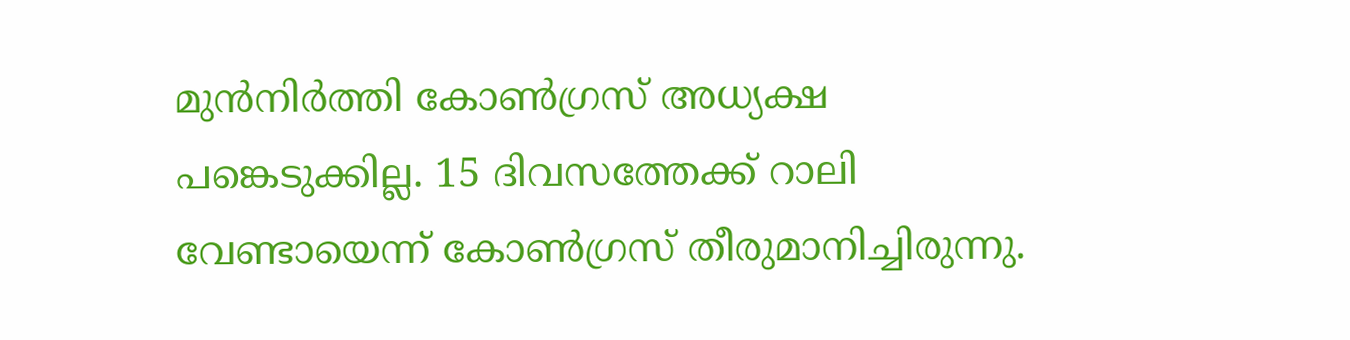മുൻനിർത്തി കോൺഗ്രസ് അധ്യക്ഷ പങ്കെടുക്കില്ല. 15 ദിവസത്തേക്ക് റാലി വേണ്ടായെന്ന് കോൺഗ്രസ് തീരുമാനിച്ചിരുന്നു.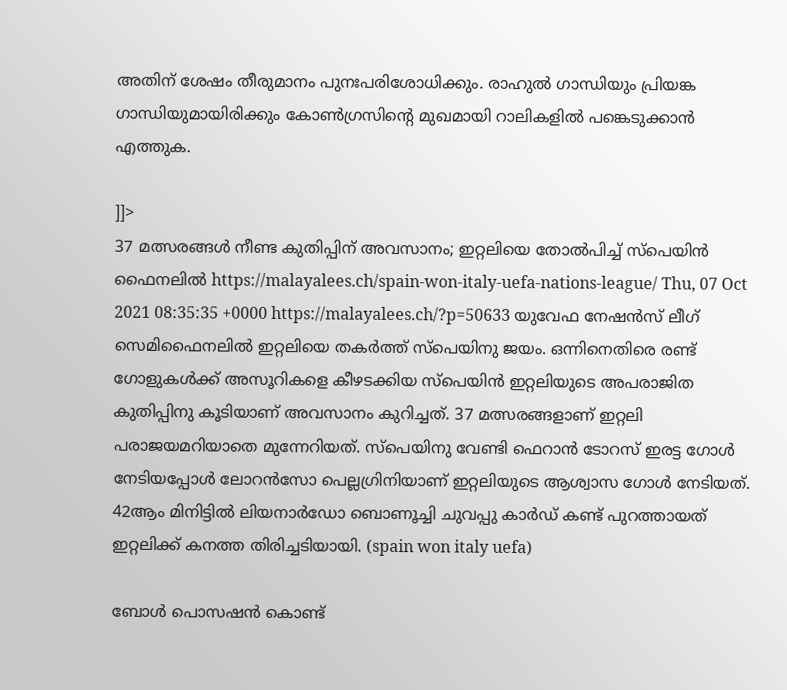അതിന് ശേഷം തീരുമാനം പുനഃപരിശോധിക്കും. രാഹുൽ ഗാന്ധിയും പ്രിയങ്ക ഗാന്ധിയുമായിരിക്കും കോൺഗ്രസിന്റെ മുഖമായി റാലികളിൽ പങ്കെടുക്കാൻ എത്തുക.

]]>
37 മത്സരങ്ങൾ നീണ്ട കുതിപ്പിന് അവസാനം; ഇറ്റലിയെ തോൽപിച്ച് സ്പെയിൻ ഫൈനലിൽ https://malayalees.ch/spain-won-italy-uefa-nations-league/ Thu, 07 Oct 2021 08:35:35 +0000 https://malayalees.ch/?p=50633 യുവേഫ നേഷൻസ് ലീഗ് സെമിഫൈനലിൽ ഇറ്റലിയെ തകർത്ത് സ്പെയിനു ജയം. ഒന്നിനെതിരെ രണ്ട് ഗോളുകൾക്ക് അസൂറികളെ കീഴടക്കിയ സ്പെയിൻ ഇറ്റലിയുടെ അപരാജിത കുതിപ്പിനു കൂടിയാണ് അവസാനം കുറിച്ചത്. 37 മത്സരങ്ങളാണ് ഇറ്റലി പരാജയമറിയാതെ മുന്നേറിയത്. സ്പെയിനു വേണ്ടി ഫെറാൻ ടോറസ് ഇരട്ട ഗോൾ നേടിയപ്പോൾ ലോറൻസോ പെല്ലഗ്രിനിയാണ് ഇറ്റലിയുടെ ആശ്വാസ ഗോൾ നേടിയത്. 42ആം മിനിട്ടിൽ ലിയനാർഡോ ബൊണൂച്ചി ചുവപ്പു കാർഡ് കണ്ട് പുറത്തായത് ഇറ്റലിക്ക് കനത്ത തിരിച്ചടിയായി. (spain won italy uefa)

ബോൾ പൊസഷൻ കൊണ്ട്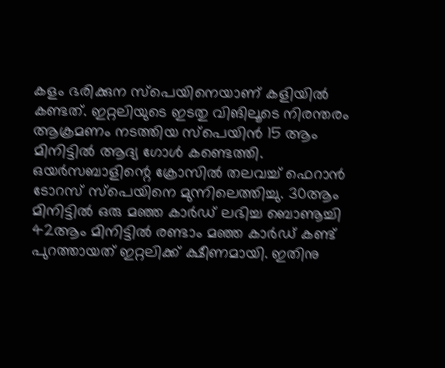കളം ഭരിക്കുന സ്പെയിനെയാണ് കളിയിൽ കണ്ടത്. ഇറ്റലിയുടെ ഇടതു വിങിലൂടെ നിരന്തരം ആക്രമണം നടത്തിയ സ്പെയിൻ 15 ആം മിനിട്ടിൽ ആദ്യ ഗോൾ കണ്ടെത്തി. ഒയർസബാളിന്റെ ക്രോസിൽ തലവച്ച് ഫെറാൻ ടോറസ് സ്പെയിനെ മുന്നിലെത്തിച്ചു. 30ആം മിനിട്ടിൽ ഒരു മഞ്ഞ കാർഡ് ലഭിച്ച ബൊണൂച്ചി 42ആം മിനിട്ടിൽ രണ്ടാം മഞ്ഞ കാർഡ് കണ്ട് പുറത്തായത് ഇറ്റലിക്ക് ക്ഷീണമായി. ഇതിനു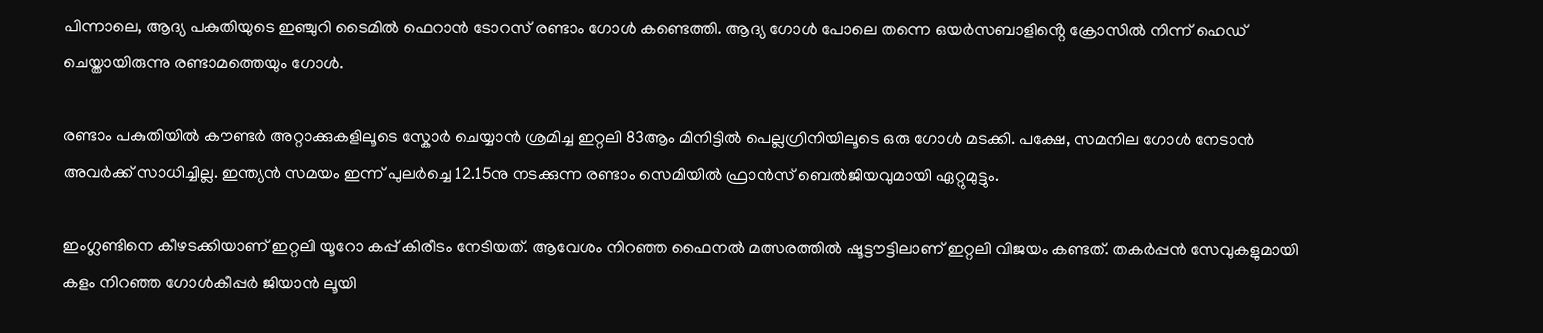പിന്നാലെ, ആദ്യ പകുതിയുടെ ഇഞ്ചുറി ടൈമിൽ ഫെറാൻ ടോറസ് രണ്ടാം ഗോൾ കണ്ടെത്തി. ആദ്യ ഗോൾ പോലെ തന്നെ ഒയർസബാളിൻ്റെ ക്രോസിൽ നിന്ന് ഹെഡ് ചെയ്തായിരുന്നു രണ്ടാമത്തെയും ഗോൾ.

രണ്ടാം പകുതിയിൽ കൗണ്ടർ അറ്റാക്കുകളിലൂടെ സ്കോർ ചെയ്യാൻ ശ്രമിച്ച ഇറ്റലി 83ആം മിനിട്ടിൽ പെല്ലഗ്രിനിയിലൂടെ ഒരു ഗോൾ മടക്കി. പക്ഷേ, സമനില ഗോൾ നേടാൻ അവർക്ക് സാധിച്ചില്ല. ഇന്ത്യൻ സമയം ഇന്ന് പുലർച്ചെ 12.15നു നടക്കുന്ന രണ്ടാം സെമിയിൽ ഫ്രാൻസ് ബെൽജിയവുമായി ഏറ്റുമുട്ടും.

ഇംഗ്ലണ്ടിനെ കീഴടക്കിയാണ് ഇറ്റലി യൂറോ കപ്പ് കിരീടം നേടിയത്. ആവേശം നിറഞ്ഞ ഫൈനൽ മത്സരത്തിൽ ഷൂട്ടൗട്ടിലാണ് ഇറ്റലി വിജയം കണ്ടത്. തകർപ്പൻ സേവുകളുമായി കളം നിറഞ്ഞ ഗോൾകീപ്പർ ജിയാൻ ലൂയി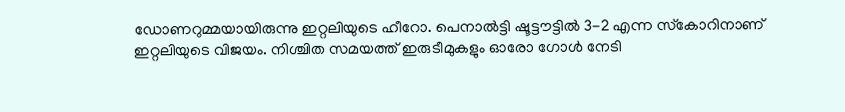ഡോണറുമ്മയായിരുന്നു ഇറ്റലിയുടെ ഹീറോ. പെനാൽട്ടി ഷൂട്ടൗട്ടിൽ 3-2 എന്ന സ്‌കോറിനാണ് ഇറ്റലിയുടെ വിജയം. നിശ്ചിത സമയത്ത് ഇരുടീമുകളും ഓരോ ഗോൾ നേടി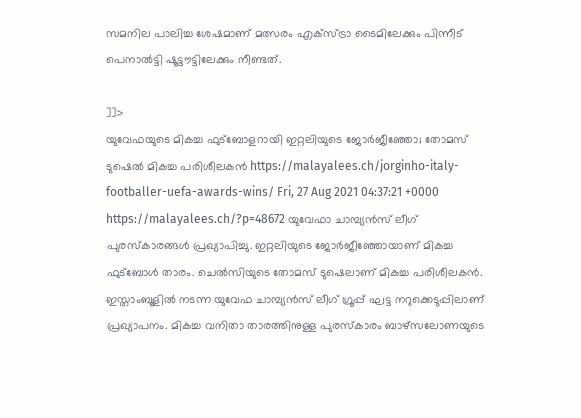സമനില പാലിച്ച ശേഷമാണ് മത്സരം എക്സ്ട്രാ ടൈമിലേക്കും പിന്നീട് പെനാൽട്ടി ഷൂട്ടൗട്ടിലേക്കും നീണ്ടത്.

]]>
യുവേഫയുടെ മികച്ച ഫുട്‌ബോളറായി ഇറ്റലിയുടെ ജോര്‍ജീഞ്ഞോ; തോമസ് ടുഷെല്‍ മികച്ച പരിശീലകന്‍ https://malayalees.ch/jorginho-italy-footballer-uefa-awards-wins/ Fri, 27 Aug 2021 04:37:21 +0000 https://malayalees.ch/?p=48672 യുവേഫാ ചാമ്പ്യന്‍സ് ലീഗ് പുരസ്‌കാരങ്ങള്‍ പ്രഖ്യാപിച്ചു. ഇറ്റലിയുടെ ജോര്‍ജീഞ്ഞോയാണ് മികച്ച ഫുട്‌ബോള്‍ താരം. ചെല്‍സിയുടെ തോമസ് ടുഷെലാണ് മികച്ച പരിശീലകന്‍. ഇസ്താംബൂളില്‍ നടന്ന യുവേഫ ചാമ്പ്യന്‍സ് ലീഗ് ഗ്രൂപ്പ് ഘട്ട നറുക്കെടുപ്പിലാണ് പ്രഖ്യാപനം. മികച്ച വനിതാ താരത്തിനുള്ള പുരസ്‌കാരം ബാഴ്‌സലോണയുടെ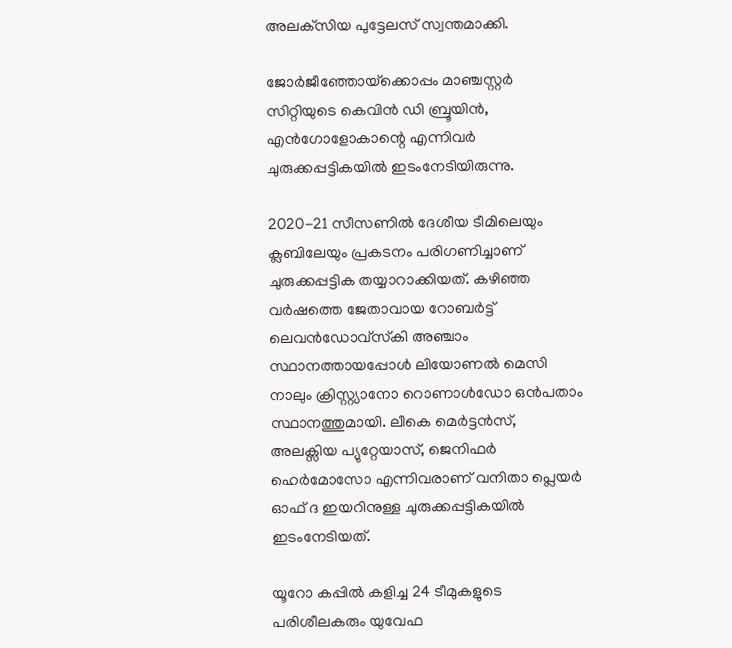അലക്‌സിയ പുട്ടേലസ് സ്വന്തമാക്കി.

ജോര്‍ജീഞ്ഞോയ്‌ക്കൊപ്പം മാഞ്ചസ്റ്റര്‍ സിറ്റിയുടെ കെവിന്‍ ഡി ബ്രൂയിന്‍, എന്‍ഗോളോകാന്റെ എന്നിവര്‍ ചുരുക്കപ്പട്ടികയില്‍ ഇടംനേടിയിരുന്നു.

2020-21 സീസണില്‍ ദേശീയ ടീമിലെയും ക്ലബിലേയും പ്രകടനം പരിഗണിച്ചാണ് ചുരുക്കപ്പട്ടിക തയ്യാറാക്കിയത്. കഴിഞ്ഞ വര്‍ഷത്തെ ജേതാവായ റോബര്‍ട്ട് ലെവന്‍ഡോവ്സ്‌കി അഞ്ചാം സ്ഥാനത്തായപ്പോള്‍ ലിയോണല്‍ മെസി നാലും ക്രിസ്റ്റ്യാനോ റൊണാള്‍ഡോ ഒന്‍പതാം സ്ഥാനത്തുമായി. ലീകെ മെര്‍ട്ടന്‍സ്, അലക്സിയ പ്യുറ്റേയാസ്, ജെനിഫര്‍ ഹെര്‍മോസോ എന്നിവരാണ് വനിതാ പ്ലെയര്‍ ഓഫ് ദ ഇയറിനുള്ള ചുരുക്കപ്പട്ടികയില്‍ ഇടംനേടിയത്.

യൂറോ കപ്പില്‍ കളിച്ച 24 ടീമുകളുടെ പരിശീലകരും യുവേഫ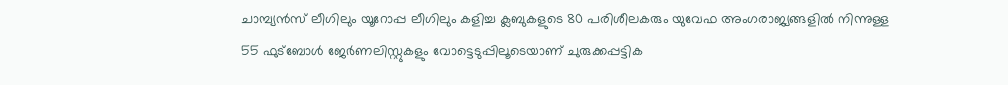ചാമ്പ്യന്‍സ് ലീഗിലും യൂറോപ്പ ലീഗിലും കളിച്ച ക്ലബുകളുടെ 80 പരിശീലകരും യുവേഫ അംഗരാജ്യങ്ങളില്‍ നിന്നുള്ള 55 ഫുട്‌ബോള്‍ ജേര്‍ണലിസ്റ്റുകളും വോട്ടെടുപ്പിലൂടെയാണ് ചുരുക്കപ്പട്ടിക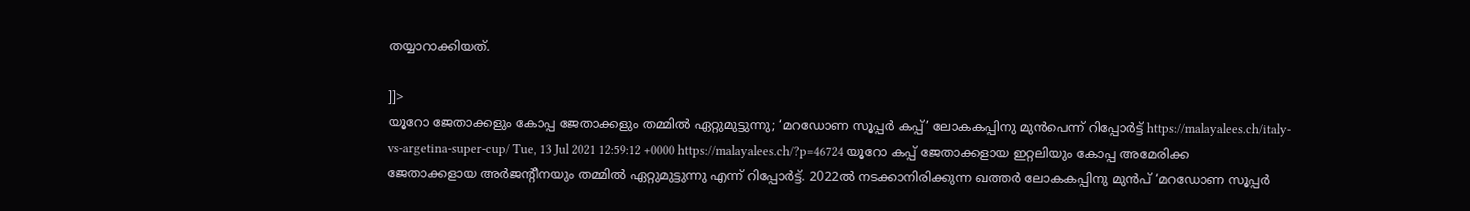തയ്യാറാക്കിയത്.

]]>
യൂറോ ജേതാക്കളും കോപ്പ ജേതാക്കളും തമ്മിൽ ഏറ്റുമുട്ടുന്നു; ‘മറഡോണ സൂപ്പർ കപ്പ്’ ലോകകപ്പിനു മുൻപെന്ന് റിപ്പോർട്ട് https://malayalees.ch/italy-vs-argetina-super-cup/ Tue, 13 Jul 2021 12:59:12 +0000 https://malayalees.ch/?p=46724 യൂറോ കപ്പ് ജേതാക്കളായ ഇറ്റലിയും കോപ്പ അമേരിക്ക ജേതാക്കളായ അർജൻ്റീനയും തമ്മിൽ ഏറ്റുമുട്ടുന്നു എന്ന് റിപ്പോർട്ട്. 2022ൽ നടക്കാനിരിക്കുന്ന ഖത്തർ ലോകകപ്പിനു മുൻപ് ‘മറഡോണ സൂപ്പർ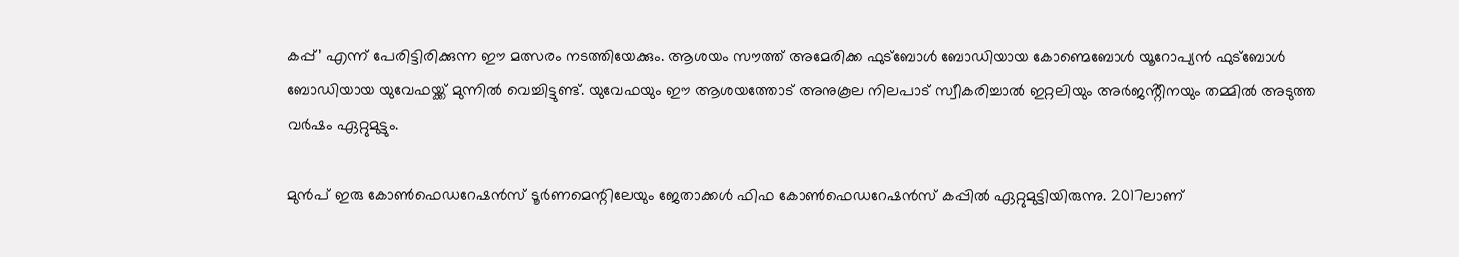കപ്പ്’ എന്ന് പേരിട്ടിരിക്കുന്ന ഈ മത്സരം നടത്തിയേക്കും. ആശയം സൗത്ത് അമേരിക്ക ഫുട്ബോൾ ബോഡിയായ കോണ്മെബോൾ യൂറോപ്യൻ ഫുട്ബോൾ ബോഡിയായ യുവേഫയ്ക്ക് മുന്നിൽ വെച്ചിട്ടുണ്ട്. യുവേഫയും ഈ ആശയത്തോട് അനുകൂല നിലപാട് സ്വീകരിച്ചാൽ ഇറ്റലിയും അർജൻ്റീനയും തമ്മിൽ അടുത്ത വർഷം ഏറ്റുമുട്ടും.

മുൻപ് ഇരു കോൺഫെഡറേഷൻസ് ടൂർണമെന്റിലേയും ജേതാക്കൾ ഫിഫ കോൺഫെഡറേഷൻസ് കപ്പിൽ ഏറ്റുമുട്ടിയിരുന്നു. 2017ലാണ്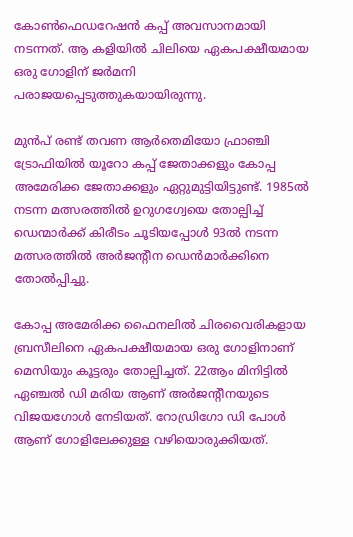കോൺഫെഡറേഷൻ കപ്പ് അവസാനമായി നടന്നത്. ആ കളിയിൽ ചിലിയെ ഏകപക്ഷീയമായ ഒരു ഗോളിന് ജർമനി പരാജയപ്പെടുത്തുകയായിരുന്നു.

മുൻപ് രണ്ട് തവണ ആർതെമിയോ ഫ്രാഞ്ചി ട്രോഫിയിൽ യൂറോ കപ്പ് ജേതാക്കളും കോപ്പ അമേരിക്ക ജേതാക്കളും ഏറ്റുമുട്ടിയിട്ടുണ്ട്. 1985ൽ നടന്ന മത്സരത്തിൽ ഉറുഗഗ്വേയെ തോല്പിച്ച് ഡെന്മാർക്ക് കിരീടം ചൂടിയപ്പോൾ 93ൽ നടന്ന മത്സരത്തിൽ അർജന്റീന ഡെൻമാർക്കിനെ തോൽപ്പിച്ചു.

കോപ്പ അമേരിക്ക ഫൈനലിൽ ചിരവൈരികളായ ബ്രസീലിനെ ഏകപക്ഷീയമായ ഒരു ഗോളിനാണ് മെസിയും കൂട്ടരും തോല്പിച്ചത്. 22ആം മിനിട്ടിൽ ഏഞ്ചൽ ഡി മരിയ ആണ് അർജൻ്റീനയുടെ വിജയഗോൾ നേടിയത്. റോഡ്രിഗോ ഡി പോൾ ആണ് ഗോളിലേക്കുള്ള വഴിയൊരുക്കിയത്.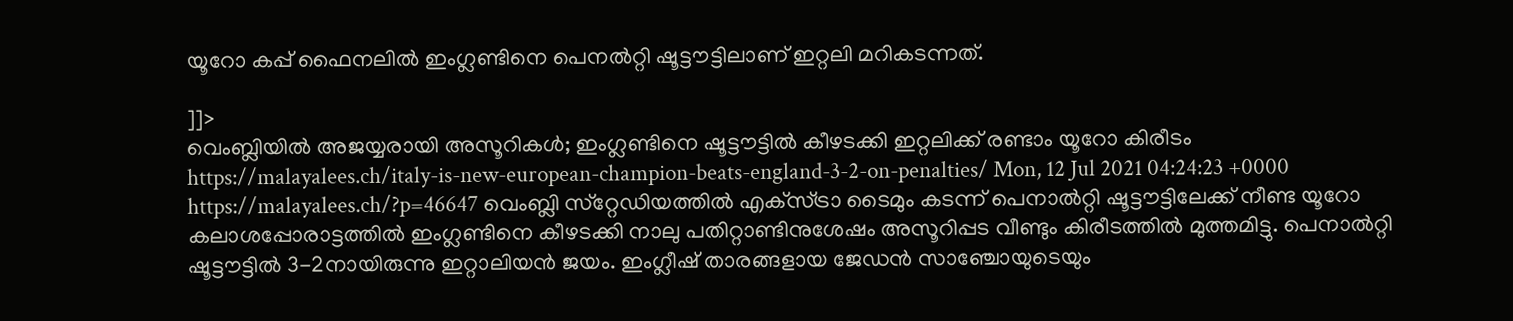യൂറോ കപ്പ് ഫൈനലിൽ ഇംഗ്ലണ്ടിനെ പെനൽറ്റി ഷൂട്ടൗട്ടിലാണ് ഇറ്റലി മറികടന്നത്.

]]>
വെംബ്ലിയിൽ അജയ്യരായി അസൂറികൾ; ഇംഗ്ലണ്ടിനെ ഷൂട്ടൗട്ടിൽ കീഴടക്കി ഇറ്റലിക്ക് രണ്ടാം യൂറോ കിരീടം https://malayalees.ch/italy-is-new-european-champion-beats-england-3-2-on-penalties/ Mon, 12 Jul 2021 04:24:23 +0000 https://malayalees.ch/?p=46647 വെംബ്ലി സ്‌റ്റേഡിയത്തിൽ എക്‌സ്ട്രാ ടൈമും കടന്ന് പെനാൽറ്റി ഷൂട്ടൗട്ടിലേക്ക് നീണ്ട യൂറോ കലാശപ്പോരാട്ടത്തിൽ ഇംഗ്ലണ്ടിനെ കീഴടക്കി നാലു പതിറ്റാണ്ടിനുശേഷം അസൂറിപ്പട വീണ്ടും കിരീടത്തിൽ മുത്തമിട്ടു. പെനാൽറ്റി ഷൂട്ടൗട്ടിൽ 3-2നായിരുന്നു ഇറ്റാലിയൻ ജയം. ഇംഗ്ലീഷ് താരങ്ങളായ ജേഡൻ സാഞ്ചോയുടെയും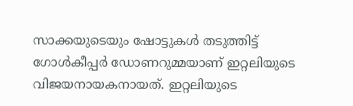സാക്കയുടെയും ഷോട്ടുകൾ തടുത്തിട്ട് ഗോൾകീപ്പർ ഡോണറുമ്മയാണ് ഇറ്റലിയുടെ വിജയനായകനായത്. ഇറ്റലിയുടെ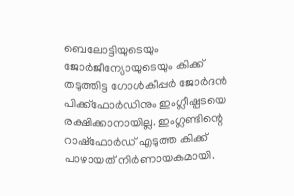ബെലോട്ടിയുടെയും ജോർജീന്യോയുടെയും കിക്ക് തടുത്തിട്ട ഗോൾകീപ്പർ ജോർദൻ പിക്ക്‌ഫോർഡിനും ഇംഗ്ലീഷ്പടയെ രക്ഷിക്കാനായില്ല. ഇംഗ്ലണ്ടിന്റെ റാഷ്‌ഫോർഡ് എടുത്ത കിക്ക് പാഴായത് നിർണായകമായി.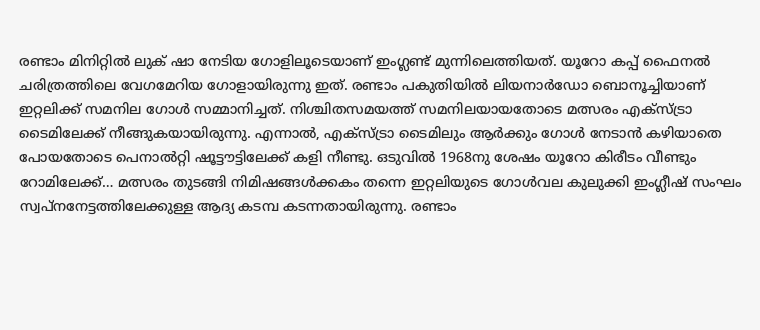രണ്ടാം മിനിറ്റിൽ ലുക് ഷാ നേടിയ ഗോളിലൂടെയാണ് ഇംഗ്ലണ്ട് മുന്നിലെത്തിയത്. യൂറോ കപ്പ് ഫൈനൽ ചരിത്രത്തിലെ വേഗമേറിയ ഗോളായിരുന്നു ഇത്. രണ്ടാം പകുതിയിൽ ലിയനാർഡോ ബൊനൂച്ചിയാണ് ഇറ്റലിക്ക് സമനില ഗോൾ സമ്മാനിച്ചത്. നിശ്ചിതസമയത്ത് സമനിലയായതോടെ മത്സരം എക്‌സ്ട്രാ ടൈമിലേക്ക് നീങ്ങുകയായിരുന്നു. എന്നാൽ, എക്‌സ്ട്രാ ടൈമിലും ആർക്കും ഗോൾ നേടാൻ കഴിയാതെ പോയതോടെ പെനാൽറ്റി ഷൂട്ടൗട്ടിലേക്ക് കളി നീണ്ടു. ഒടുവിൽ 1968നു ശേഷം യൂറോ കിരീടം വീണ്ടും റോമിലേക്ക്… മത്സരം തുടങ്ങി നിമിഷങ്ങൾക്കകം തന്നെ ഇറ്റലിയുടെ ഗോൾവല കുലുക്കി ഇംഗ്ലീഷ് സംഘം സ്വപ്‌നനേട്ടത്തിലേക്കുള്ള ആദ്യ കടമ്പ കടന്നതായിരുന്നു. രണ്ടാം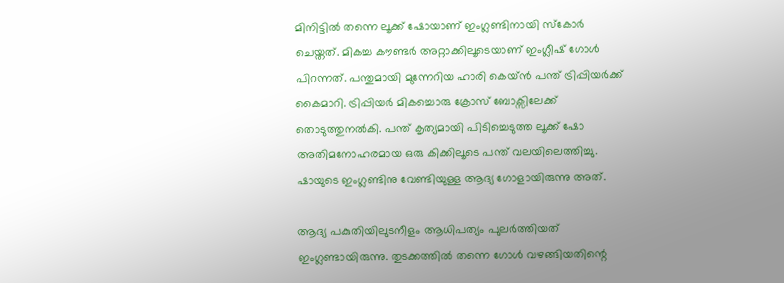മിനിട്ടിൽ തന്നെ ലൂക്ക് ഷോയാണ് ഇംഗ്ലണ്ടിനായി സ്‌കോർ ചെയ്തത്. മികച്ച കൗണ്ടർ അറ്റാക്കിലൂടെയാണ് ഇംഗ്ലീഷ് ഗോൾ പിറന്നത്. പന്തുമായി മുന്നേറിയ ഹാരി കെയ്ൻ പന്ത് ട്രിപ്പിയർക്ക് കൈമാറി. ട്രിപ്പിയർ മികച്ചൊരു ക്രോസ് ബോക്സിലേക്ക് തൊടുത്തുനൽകി. പന്ത് കൃത്യമായി പിടിച്ചെടുത്ത ലൂക്ക് ഷോ അതിമനോഹരമായ ഒരു കിക്കിലൂടെ പന്ത് വലയിലെത്തിച്ചു. ഷായുടെ ഇംഗ്ലണ്ടിനു വേണ്ടിയുള്ള ആദ്യ ഗോളായിരുന്നു അത്.

ആദ്യ പകുതിയിലുടനീളം ആധിപത്യം പുലർത്തിയത് ഇംഗ്ലണ്ടായിരുന്നു. തുടക്കത്തിൽ തന്നെ ഗോൾ വഴങ്ങിയതിന്റെ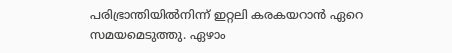പരിഭ്രാന്തിയിൽനിന്ന് ഇറ്റലി കരകയറാൻ ഏറെ സമയമെടുത്തു. ഏഴാം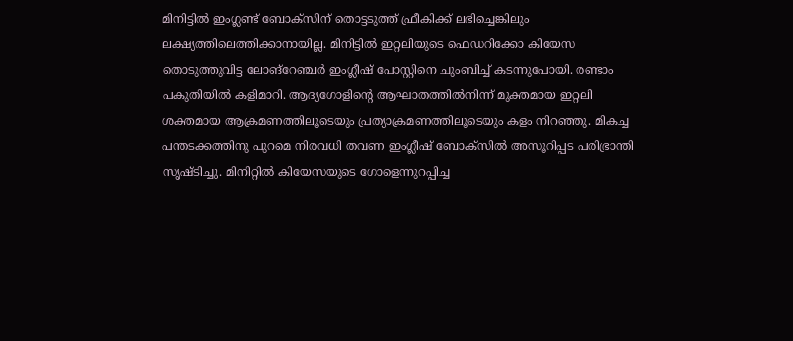മിനിട്ടിൽ ഇംഗ്ലണ്ട് ബോക്സിന് തൊട്ടടുത്ത് ഫ്രീകിക്ക് ലഭിച്ചെങ്കിലും ലക്ഷ്യത്തിലെത്തിക്കാനായില്ല. മിനിട്ടിൽ ഇറ്റലിയുടെ ഫെഡറിക്കോ കിയേസ തൊടുത്തുവിട്ട ലോങ്റേഞ്ചർ ഇംഗ്ലീഷ് പോസ്റ്റിനെ ചുംബിച്ച് കടന്നുപോയി. രണ്ടാം പകുതിയിൽ കളിമാറി. ആദ്യഗോളിന്റെ ആഘാതത്തിൽനിന്ന് മുക്തമായ ഇറ്റലി ശക്തമായ ആക്രമണത്തിലൂടെയും പ്രത്യാക്രമണത്തിലൂടെയും കളം നിറഞ്ഞു. മികച്ച പന്തടക്കത്തിനു പുറമെ നിരവധി തവണ ഇംഗ്ലീഷ് ബോക്‌സിൽ അസൂറിപ്പട പരിഭ്രാന്തി സൃഷ്ടിച്ചു. മിനിറ്റിൽ കിയേസയുടെ ഗോളെന്നുറപ്പിച്ച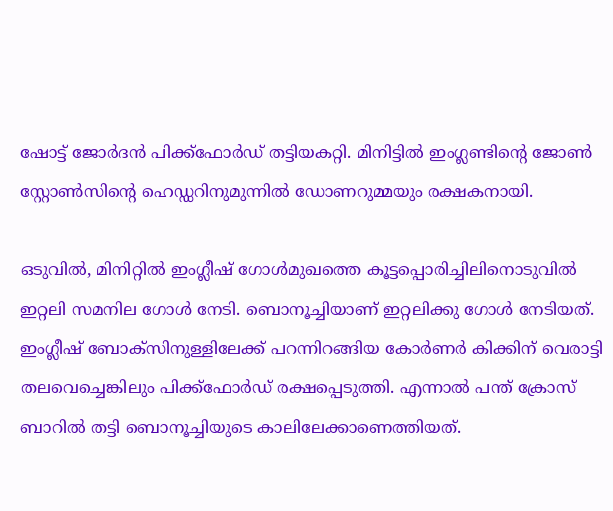ഷോട്ട് ജോർദൻ പിക്ക്‌ഫോർഡ് തട്ടിയകറ്റി. മിനിട്ടിൽ ഇംഗ്ലണ്ടിന്റെ ജോൺ സ്റ്റോൺസിന്റെ ഹെഡ്ഡറിനുമുന്നിൽ ഡോണറുമ്മയും രക്ഷകനായി.

ഒടുവിൽ, മിനിറ്റിൽ ഇംഗ്ലീഷ് ഗോൾമുഖത്തെ കൂട്ടപ്പൊരിച്ചിലിനൊടുവിൽ ഇറ്റലി സമനില ഗോൾ നേടി. ബൊനൂച്ചിയാണ് ഇറ്റലിക്കു ഗോൾ നേടിയത്. ഇംഗ്ലീഷ് ബോക്സിനുള്ളിലേക്ക് പറന്നിറങ്ങിയ കോർണർ കിക്കിന് വെരാട്ടി തലവെച്ചെങ്കിലും പിക്ക്ഫോർഡ് രക്ഷപ്പെടുത്തി. എന്നാൽ പന്ത് ക്രോസ് ബാറിൽ തട്ടി ബൊനൂച്ചിയുടെ കാലിലേക്കാണെത്തിയത്.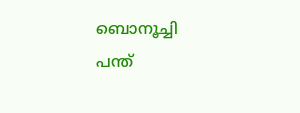ബൊനൂച്ചി പന്ത്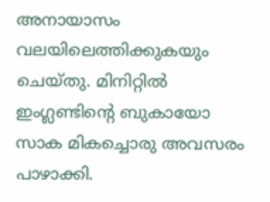അനായാസം വലയിലെത്തിക്കുകയും ചെയ്തു. മിനിറ്റിൽ ഇംഗ്ലണ്ടിന്റെ ബുകായോ സാക മികച്ചൊരു അവസരം പാഴാക്കി.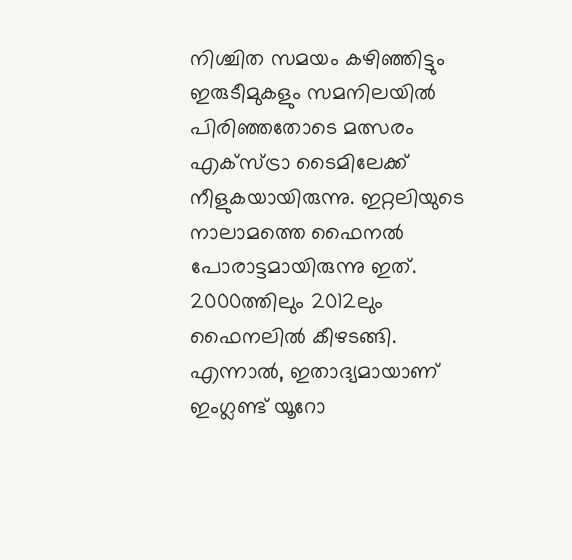നിശ്ചിത സമയം കഴിഞ്ഞിട്ടും ഇരുടീമുകളും സമനിലയിൽ പിരിഞ്ഞതോടെ മത്സരം എക്‌സ്ട്രാ ടൈമിലേക്ക് നീളുകയായിരുന്നു. ഇറ്റലിയുടെ നാലാമത്തെ ഫൈനൽ പോരാട്ടമായിരുന്നു ഇത്. 2000ത്തിലും 2012ലും ഫൈനലിൽ കീഴടങ്ങി. എന്നാൽ, ഇതാദ്യമായാണ് ഇംഗ്ലണ്ട് യൂറോ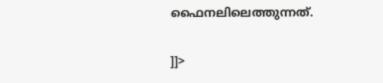ഫൈനലിലെത്തുന്നത്.

]]>